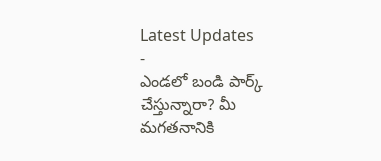Latest Updates
-
ఎండలో బండి పార్క్ చేస్తున్నారా? మీ మగతనానికి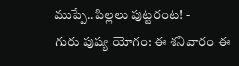ముప్పే..పిల్లలు పుట్టరంట! -
గురు పుష్య యోగం: ఈ శనివారం ఈ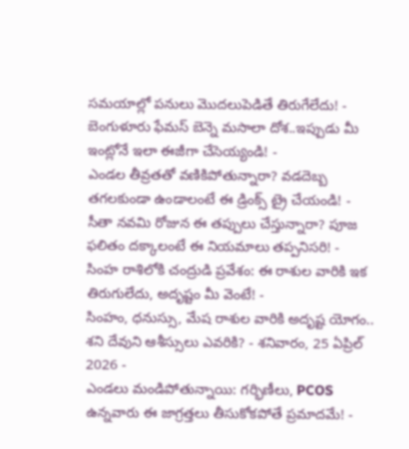సమయాల్లో పనులు మొదలుపెడితే తిరుగేలేదు! -
బెంగుళూరు ఫేమస్ బెన్నె మసాలా దోశ..ఇప్పుడు మీ ఇంట్లోనే ఇలా ఈజీగా చేసెయ్యండి! -
ఎండల తీవ్రతతో వణికిపోతున్నారా? వడదెబ్బ తగలకుండా ఉండాలంటే ఈ డ్రింక్స్ ట్రై చేయండి! -
సీతా నవమి రోజున ఈ తప్పులు చేస్తున్నారా? పూజ ఫలితం దక్కాలంటే ఈ నియమాలు తప్పనిసరి! -
సింహ రాశిలోకి చంద్రుడి ప్రవేశం: ఈ రాశుల వారికి ఇక తిరుగులేదు, అదృష్టం మీ వెంటే! -
సింహం, ధనుస్సు, మేష రాశుల వారికి అదృష్ట యోగం.. శని దేవుని ఆశీస్సులు ఎవరికి? - శనివారం, 25 ఏప్రిల్ 2026 -
ఎండలు మండిపోతున్నాయి: గర్భిణీలు, PCOS ఉన్నవారు ఈ జాగ్రత్తలు తీసుకోకపోతే ప్రమాదమే! -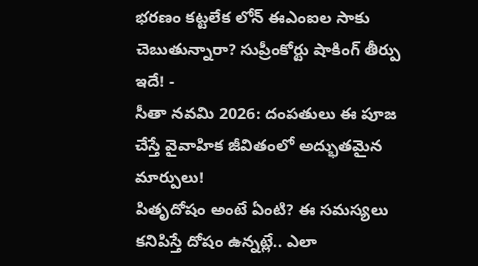భరణం కట్టలేక లోన్ ఈఎంఐల సాకు చెబుతున్నారా? సుప్రీంకోర్టు షాకింగ్ తీర్పు ఇదే! -
సీతా నవమి 2026: దంపతులు ఈ పూజ చేస్తే వైవాహిక జీవితంలో అద్భుతమైన మార్పులు!
పితృదోషం అంటే ఏంటి? ఈ సమస్యలు కనిపిస్తే దోషం ఉన్నట్లే.. ఎలా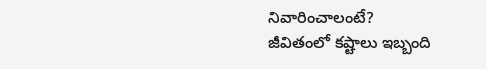నివారించాలంటే?
జీవితంలో కష్టాలు ఇబ్బంది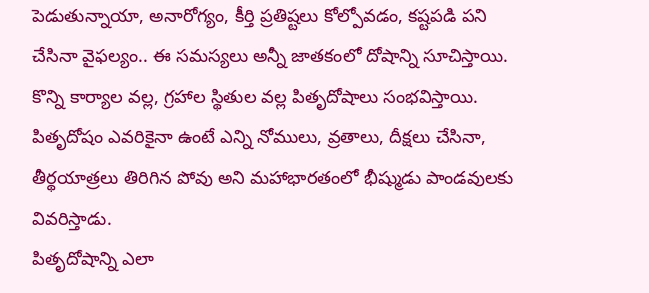పెడుతున్నాయా, అనారోగ్యం, కీర్తి ప్రతిష్టలు కోల్పోవడం, కష్టపడి పని చేసినా వైఫల్యం.. ఈ సమస్యలు అన్నీ జాతకంలో దోషాన్ని సూచిస్తాయి. కొన్ని కార్యాల వల్ల, గ్రహాల స్థితుల వల్ల పితృదోషాలు సంభవిస్తాయి. పితృదోషం ఎవరికైనా ఉంటే ఎన్ని నోములు, వ్రతాలు, దీక్షలు చేసినా, తీర్థయాత్రలు తిరిగిన పోవు అని మహాభారతంలో భీష్ముడు పాండవులకు వివరిస్తాడు.
పితృదోషాన్ని ఎలా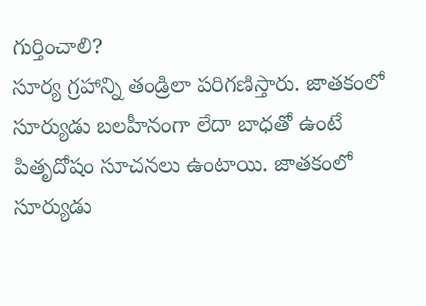గుర్తించాలి?
సూర్య గ్రహాన్ని తండ్రిలా పరిగణిస్తారు. జాతకంలో సూర్యుడు బలహీనంగా లేదా బాధతో ఉంటే పితృదోషం సూచనలు ఉంటాయి. జాతకంలో సూర్యుడు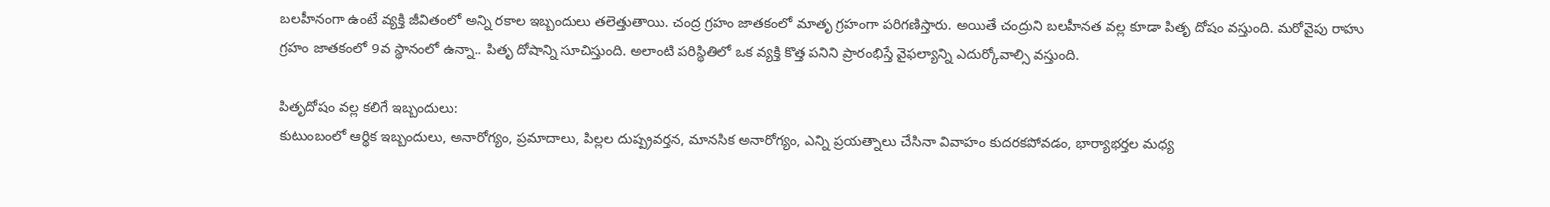బలహీనంగా ఉంటే వ్యక్తి జీవితంలో అన్ని రకాల ఇబ్బందులు తలెత్తుతాయి. చంద్ర గ్రహం జాతకంలో మాతృ గ్రహంగా పరిగణిస్తారు. అయితే చంద్రుని బలహీనత వల్ల కూడా పితృ దోషం వస్తుంది. మరోవైపు రాహు గ్రహం జాతకంలో 9వ స్థానంలో ఉన్నా.. పితృ దోషాన్ని సూచిస్తుంది. అలాంటి పరిస్థితిలో ఒక వ్యక్తి కొత్త పనిని ప్రారంభిస్తే వైఫల్యాన్ని ఎదుర్కోవాల్సి వస్తుంది.

పితృదోషం వల్ల కలిగే ఇబ్బందులు:
కుటుంబంలో ఆర్థిక ఇబ్బందులు, అనారోగ్యం, ప్రమాదాలు, పిల్లల దుష్ప్రవర్తన, మానసిక అనారోగ్యం, ఎన్ని ప్రయత్నాలు చేసినా వివాహం కుదరకపోవడం, భార్యాభర్తల మధ్య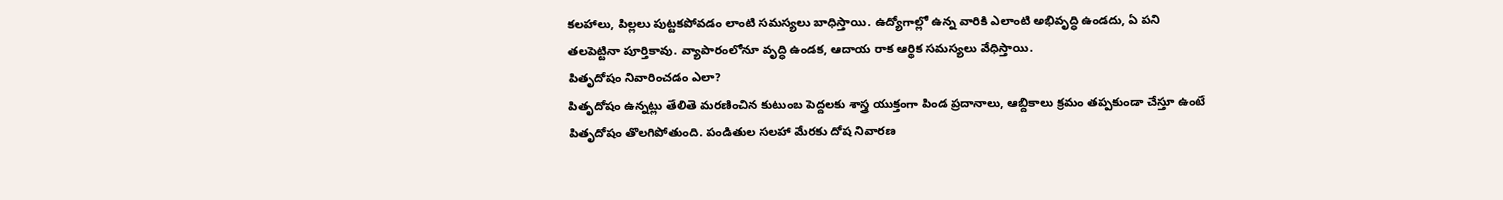కలహాలు, పిల్లలు పుట్టకపోవడం లాంటి సమస్యలు బాధిస్తాయి. ఉద్యోగాల్లో ఉన్న వారికి ఎలాంటి అభివృద్ధి ఉండదు, ఏ పని తలపెట్టినా పూర్తికావు. వ్యాపారంలోనూ వృద్ధి ఉండక, ఆదాయ రాక ఆర్థిక సమస్యలు వేధిస్తాయి.
పితృదోషం నివారించడం ఎలా?
పితృదోషం ఉన్నట్లు తేలితె మరణించిన కుటుంబ పెద్దలకు శాస్త్ర యుక్తంగా పిండ ప్రదానాలు, ఆబ్దికాలు క్రమం తప్పకుండా చేస్తూ ఉంటే పితృదోషం తొలగిపోతుంది. పండితుల సలహా మేరకు దోష నివారణ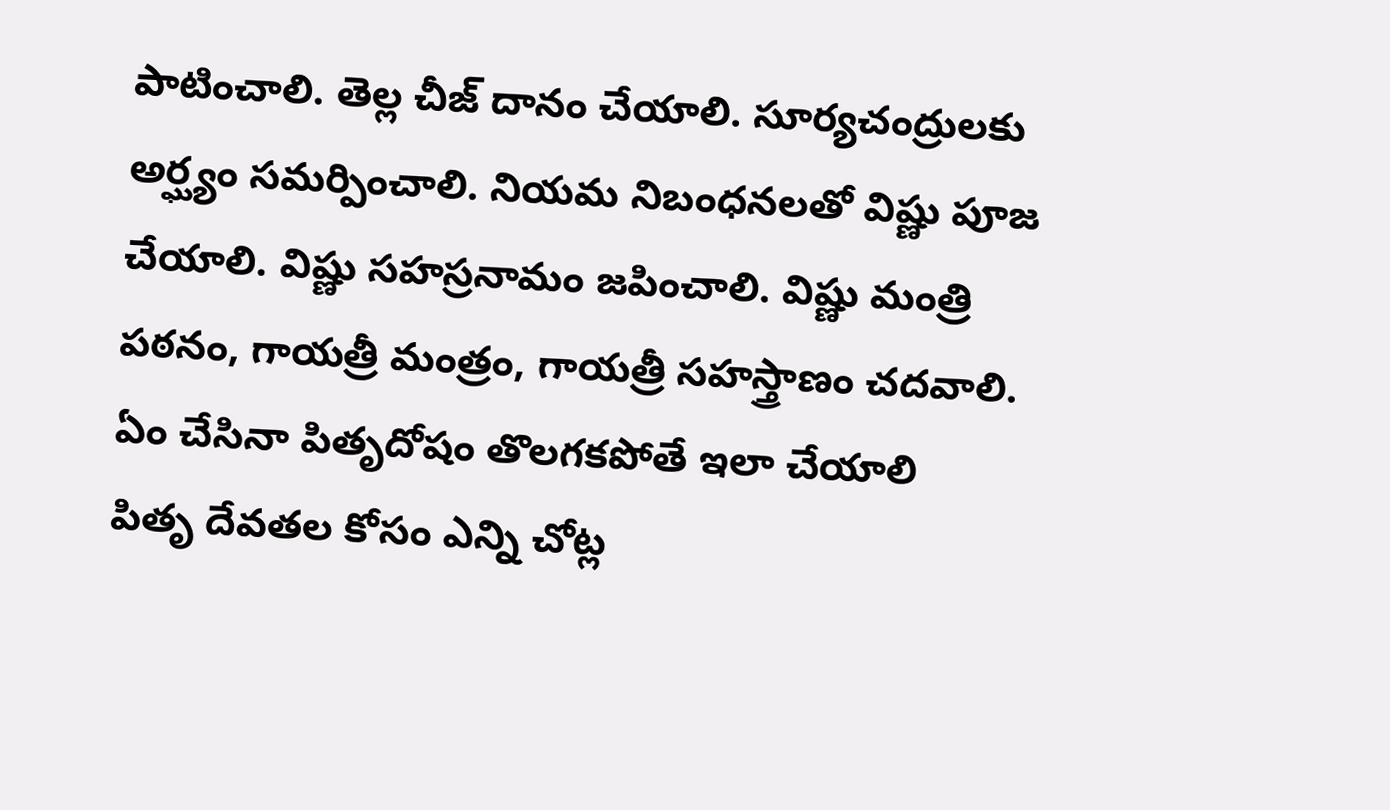పాటించాలి. తెల్ల చీజ్ దానం చేయాలి. సూర్యచంద్రులకు అర్ఘ్యం సమర్పించాలి. నియమ నిబంధనలతో విష్ణు పూజ చేయాలి. విష్ణు సహస్రనామం జపించాలి. విష్ణు మంత్రి పఠనం, గాయత్రీ మంత్రం, గాయత్రీ సహస్త్రాణం చదవాలి.
ఏం చేసినా పితృదోషం తొలగకపోతే ఇలా చేయాలి
పితృ దేవతల కోసం ఎన్ని చోట్ల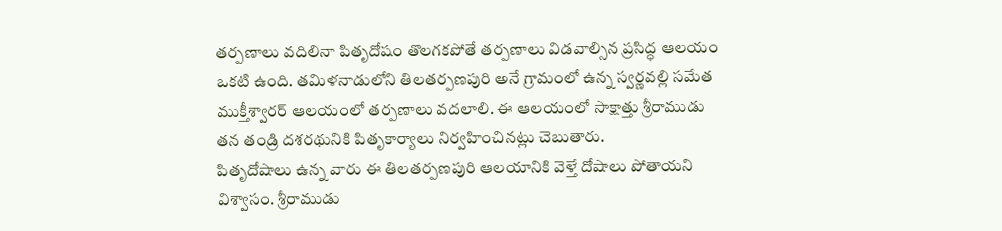తర్పణాలు వదిలినా పితృదోషం తొలగకపోతే తర్పణాలు విడవాల్సిన ప్రసిద్ధ ఆలయం ఒకటి ఉంది. తమిళనాడులోని తిలతర్పణపురి అనే గ్రామంలో ఉన్న స్వర్ణవల్లి సమేత ముక్తీశ్వారర్ ఆలయంలో తర్పణాలు వదలాలి. ఈ ఆలయంలో సాక్షాత్తు శ్రీరాముడు తన తండ్రి దశరథునికి పితృకార్యాలు నిర్వహించినట్లు చెబుతారు.
పితృదోషాలు ఉన్న వారు ఈ తిలతర్పణపురి ఆలయానికి వెళ్తే దోషాలు పోతాయని విశ్వాసం. శ్రీరాముడు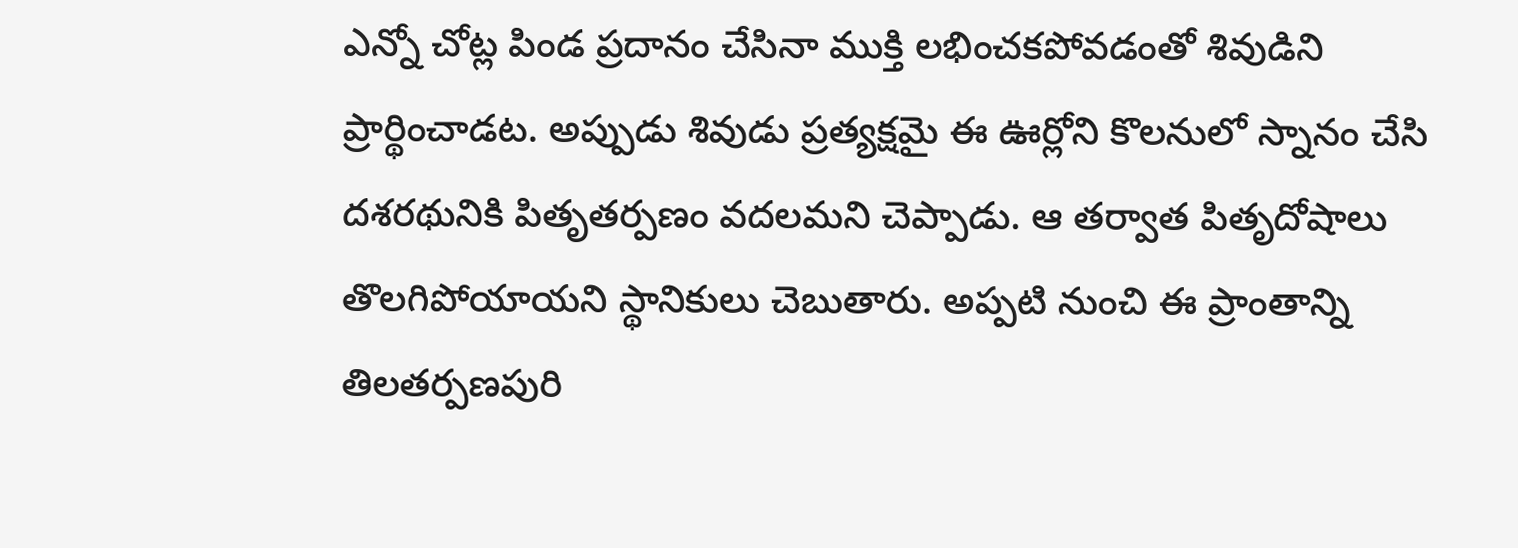ఎన్నో చోట్ల పిండ ప్రదానం చేసినా ముక్తి లభించకపోవడంతో శివుడిని ప్రార్థించాడట. అప్పుడు శివుడు ప్రత్యక్షమై ఈ ఊర్లోని కొలనులో స్నానం చేసి దశరథునికి పితృతర్పణం వదలమని చెప్పాడు. ఆ తర్వాత పితృదోషాలు తొలగిపోయాయని స్థానికులు చెబుతారు. అప్పటి నుంచి ఈ ప్రాంతాన్ని తిలతర్పణపురి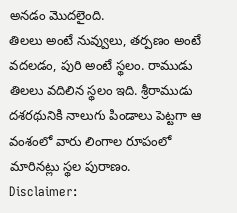అనడం మొదలైంది.
తిలలు అంటే నువ్వులు, తర్పణం అంటే వదలడం, పురి అంటే స్థలం. రాముడు తిలలు వదిలిన స్థలం ఇది. శ్రీరాముడు దశరథునికి నాలుగు పిండాలు పెట్టగా ఆ వంశంలో వారు లింగాల రూపంలో మారినట్లు స్థల పురాణం.
Disclaimer: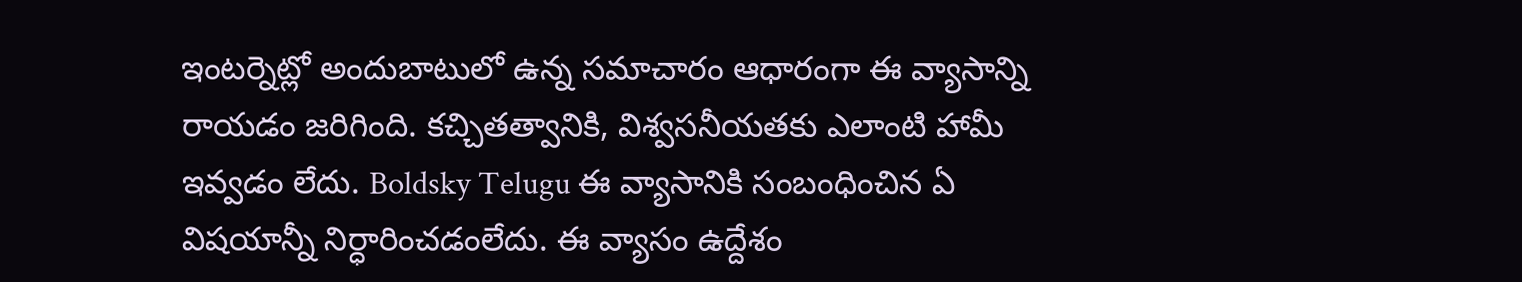ఇంటర్నెట్లో అందుబాటులో ఉన్న సమాచారం ఆధారంగా ఈ వ్యాసాన్ని రాయడం జరిగింది. కచ్చితత్వానికి, విశ్వసనీయతకు ఎలాంటి హామీ ఇవ్వడం లేదు. Boldsky Telugu ఈ వ్యాసానికి సంబంధించిన ఏ విషయాన్నీ నిర్ధారించడంలేదు. ఈ వ్యాసం ఉద్దేశం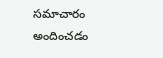సమాచారం అందించడం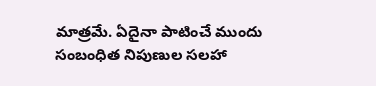మాత్రమే. ఏదైనా పాటించే ముందు సంబంధిత నిపుణుల సలహా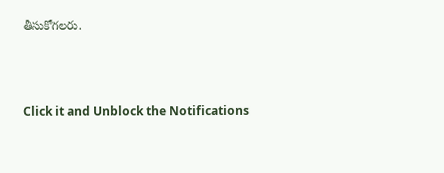తీసుకోగలరు.



Click it and Unblock the Notifications